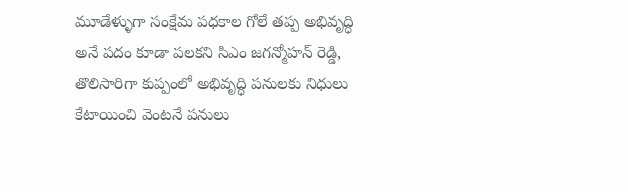మూడేళ్ళుగా సంక్షేమ పధకాల గోలే తప్ప అభివృద్ధి అనే పదం కూడా పలకని సిఎం జగన్మోహన్ రెడ్డి, తొలిసారిగా కుప్పంలో అభివృద్ధి పనులకు నిధులు కేటాయించి వెంటనే పనులు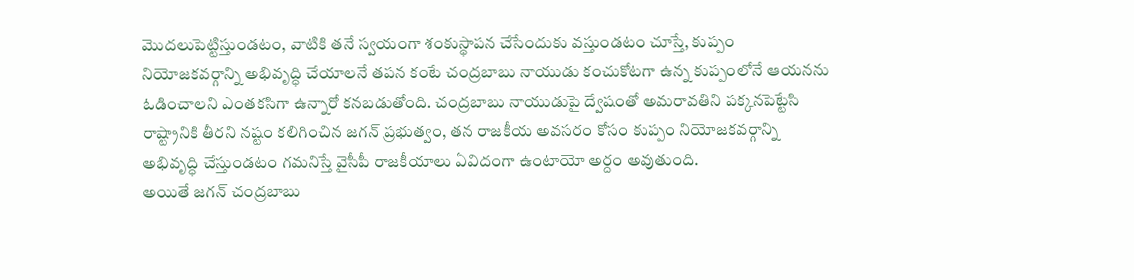మొదలుపెట్టిస్తుండటం, వాటికి తనే స్వయంగా శంకుస్థాపన చేసేందుకు వస్తుండటం చూస్తే, కుప్పం నియోజకవర్గాన్ని అభివృద్ధి చేయాలనే తపన కంటే చంద్రబాబు నాయుడు కంచుకోటగా ఉన్న కుప్పంలోనే ఆయనను ఓడించాలని ఎంతకసిగా ఉన్నారో కనబడుతోంది. చంద్రబాబు నాయుడుపై ద్వేషంతో అమరావతిని పక్కనపెట్టేసి రాష్ట్రానికి తీరని నష్టం కలిగించిన జగన్ ప్రభుత్వం, తన రాజకీయ అవసరం కోసం కుప్పం నియోజకవర్గాన్ని అభివృద్ధి చేస్తుండటం గమనిస్తే వైసీపీ రాజకీయాలు ఏవిదంగా ఉంటాయో అర్దం అవుతుంది.
అయితే జగన్ చంద్రబాబు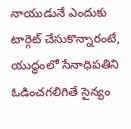నాయుడునే ఎందుకు టార్గెట్ చేసుకొన్నారంటే, యుద్ధంలో సేనాధిపతిని ఓడించగలిగితే సైన్యం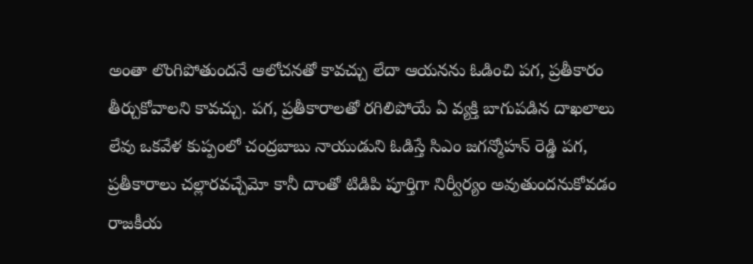అంతా లొంగిపోతుందనే ఆలోచనతో కావచ్చు లేదా ఆయనను ఓడించి పగ, ప్రతీకారం తీర్చుకోవాలని కావచ్చు. పగ, ప్రతీకారాలతో రగిలిపోయే ఏ వ్యక్తి బాగుపడిన దాఖలాలు లేవు ఒకవేళ కుప్పంలో చంద్రబాబు నాయుడుని ఓడిస్తే సిఎం జగన్మోహన్ రెడ్డి పగ, ప్రతీకారాలు చల్లారవచ్చేమో కానీ దాంతో టిడిపి పూర్తిగా నిర్వీర్యం అవుతుందనుకోవడం రాజకీయ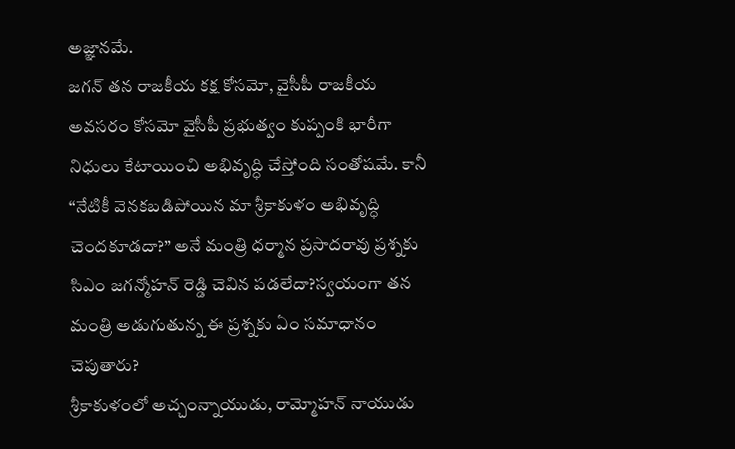అజ్ఞానమే.
జగన్ తన రాజకీయ కక్ష కోసమో, వైసీపీ రాజకీయ అవసరం కోసమో వైసీపీ ప్రభుత్వం కుప్పంకి భారీగా నిధులు కేటాయించి అభివృద్ధి చేస్తోంది సంతోషమే. కానీ “నేటికీ వెనకబడిపోయిన మా శ్రీకాకుళం అభివృద్ధి చెందకూడదా?” అనే మంత్రి ధర్మాన ప్రసాదరావు ప్రశ్నకు సిఎం జగన్మోహన్ రెడ్డి చెవిన పడలేదా?స్వయంగా తన మంత్రి అడుగుతున్న ఈ ప్రశ్నకు ఏం సమాధానం చెపుతారు?
శ్రీకాకుళంలో అచ్చంన్నాయుడు, రామ్మోహన్ నాయుడు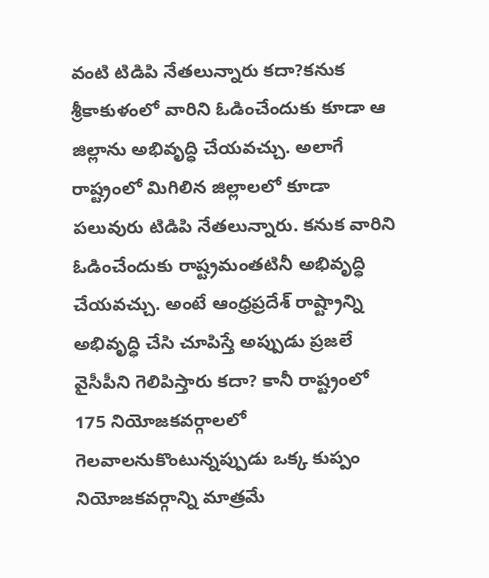వంటి టిడిపి నేతలున్నారు కదా?కనుక శ్రీకాకుళంలో వారిని ఓడించేందుకు కూడా ఆ జిల్లాను అభివృద్ధి చేయవచ్చు. అలాగే రాష్ట్రంలో మిగిలిన జిల్లాలలో కూడా పలువురు టిడిపి నేతలున్నారు. కనుక వారిని ఓడించేందుకు రాష్ట్రమంతటినీ అభివృద్ధి చేయవచ్చు. అంటే ఆంధ్రప్రదేశ్ రాష్ట్రాన్ని అభివృద్ధి చేసి చూపిస్తే అప్పుడు ప్రజలే వైసీపీని గెలిపిస్తారు కదా? కానీ రాష్ట్రంలో 175 నియోజకవర్గాలలో గెలవాలనుకొంటున్నప్పుడు ఒక్క కుప్పం నియోజకవర్గాన్ని మాత్రమే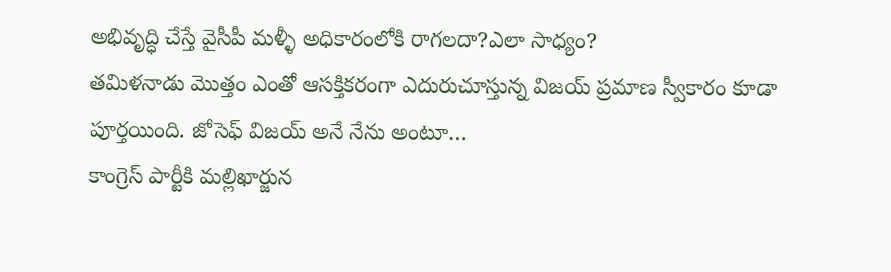అభివృద్ధి చేస్తే వైసీపీ మళ్ళీ అధికారంలోకి రాగలదా?ఎలా సాధ్యం?
తమిళనాడు మొత్తం ఎంతో ఆసక్తికరంగా ఎదురుచూస్తున్న విజయ్ ప్రమాణ స్వీకారం కూడా పూర్తయింది. జోసెఫ్ విజయ్ అనే నేను అంటూ…
కాంగ్రెస్ పార్టీకి మల్లిఖార్జున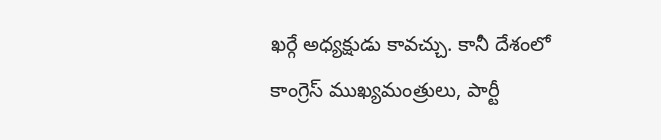ఖర్గే అధ్యక్షుడు కావచ్చు. కానీ దేశంలో కాంగ్రెస్ ముఖ్యమంత్రులు, పార్టీ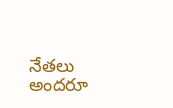నేతలు అందరూ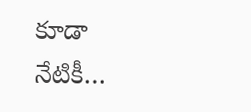కూడా నేటికీ…